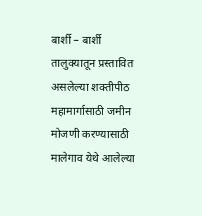बार्शी – बार्शी तालुक्यातून प्रस्तावित असलेल्या शक्तीपीठ महामार्गासाठी जमीन मोजणी करण्यासाठी मालेगाव येथे आलेल्या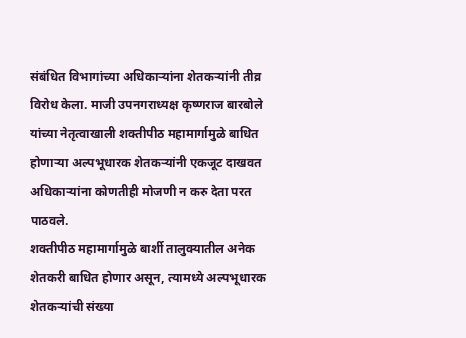संबंधित विभागांच्या अधिकाऱ्यांना शेतकऱ्यांनी तीव्र विरोध केला. माजी उपनगराध्यक्ष कृष्णराज बारबोले यांच्या नेतृत्वाखाली शक्तीपीठ महामार्गामुळे बाधित होणाऱ्या अल्पभूधारक शेतकऱ्यांनी एकजूट दाखवत अधिकाऱ्यांना कोणतीही मोजणी न करु देता परत पाठवले.
शक्तीपीठ महामार्गामुळे बार्शी तालुक्यातील अनेक शेतकरी बाधित होणार असून, त्यामध्ये अल्पभूधारक शेतकऱ्यांची संख्या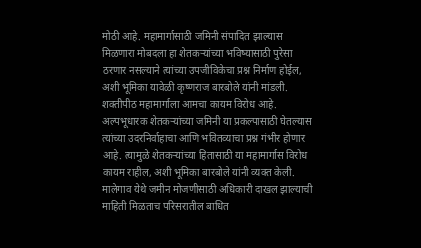मोठी आहे. महामार्गासाठी जमिनी संपादित झाल्यास मिळणारा मोबदला हा शेतकऱ्यांच्या भविष्यासाठी पुरेसा ठरणार नसल्याने त्यांच्या उपजीविकेचा प्रश्न निर्माण होईल, अशी भूमिका यावेळी कृष्णराज बारबोले यांनी मांडली.
शक्तीपीठ महामार्गाला आमचा कायम विरोध आहे. अल्पभूधारक शेतकऱ्यांच्या जमिनी या प्रकल्पासाठी घेतल्यास त्यांच्या उदरनिर्वाहाचा आणि भवितव्याचा प्रश्न गंभीर होणार आहे. त्यामुळे शेतकऱ्यांच्या हितासाठी या महामार्गास विरोध कायम राहील, अशी भूमिका बारबोले यांनी व्यक्त केली.
मालेगाव येथे जमीन मोजणीसाठी अधिकारी दाखल झाल्याची माहिती मिळताच परिसरातील बाधित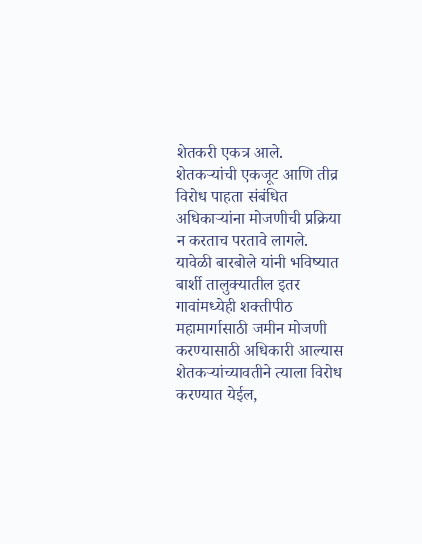शेतकरी एकत्र आले. शेतकऱ्यांची एकजूट आणि तीव्र विरोध पाहता संबंधित अधिकाऱ्यांना मोजणीची प्रक्रिया न करताच परतावे लागले.
यावेळी बारबोले यांनी भविष्यात बार्शी तालुक्यातील इतर गावांमध्येही शक्तीपीठ महामार्गासाठी जमीन मोजणी करण्यासाठी अधिकारी आल्यास शेतकऱ्यांच्यावतीने त्याला विरोध करण्यात येईल,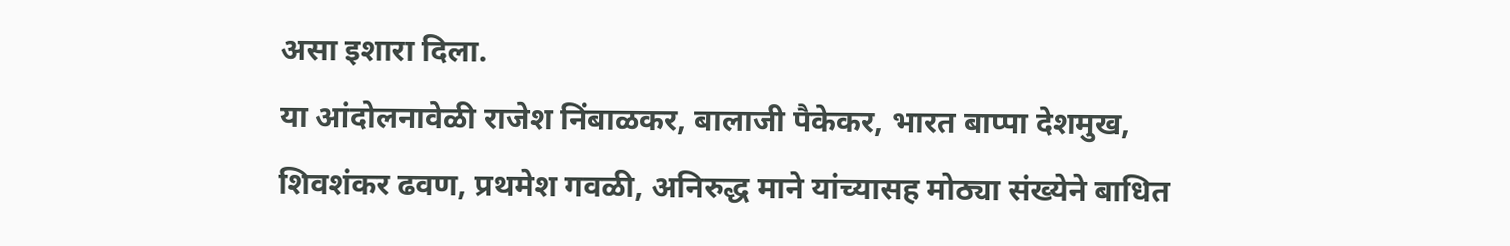असा इशारा दिला.
या आंदोलनावेळी राजेश निंबाळकर, बालाजी पैकेकर, भारत बाप्पा देशमुख, शिवशंकर ढवण, प्रथमेश गवळी, अनिरुद्ध माने यांच्यासह मोठ्या संख्येने बाधित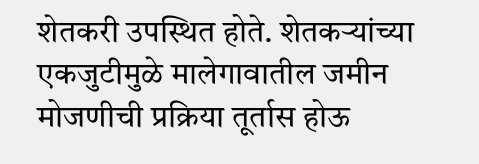शेतकरी उपस्थित होते. शेतकऱ्यांच्या एकजुटीमुळे मालेगावातील जमीन मोजणीची प्रक्रिया तूर्तास होऊ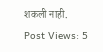शकली नाही.
Post Views: 5